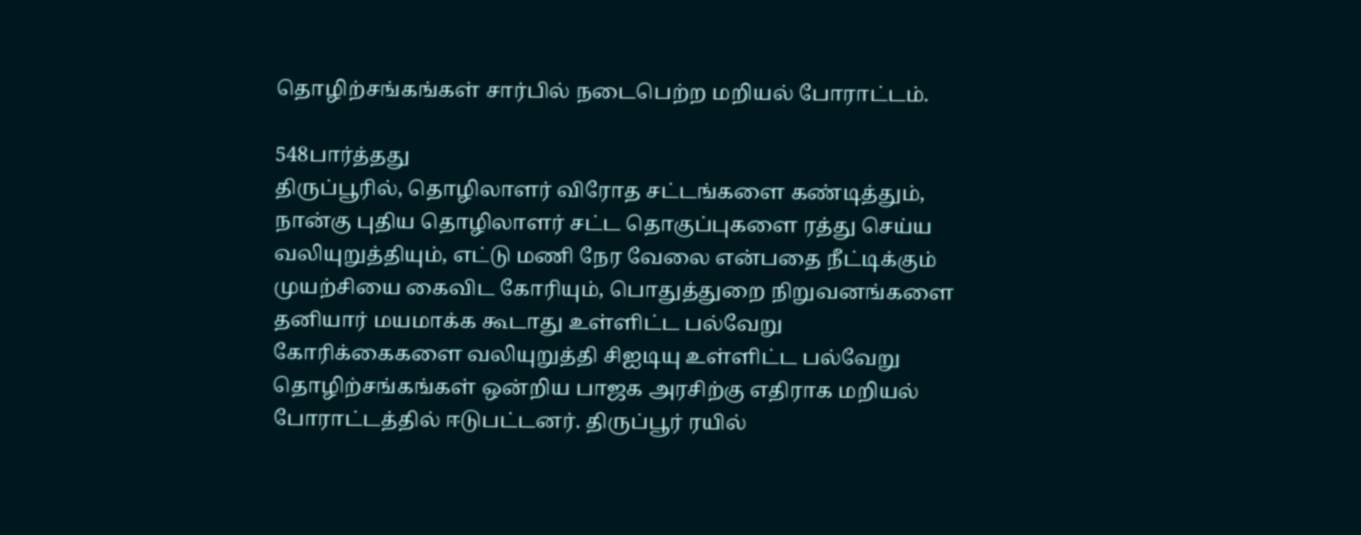தொழிற்சங்கங்கள் சார்பில் நடைபெற்ற மறியல் போராட்டம்.

548பார்த்தது
திருப்பூரில், தொழிலாளர் விரோத சட்டங்களை கண்டித்தும், நான்கு புதிய தொழிலாளர் சட்ட தொகுப்புகளை ரத்து செய்ய வலியுறுத்தியும், எட்டு மணி நேர வேலை என்பதை நீட்டிக்கும் முயற்சியை கைவிட கோரியும், பொதுத்துறை நிறுவனங்களை தனியார் மயமாக்க கூடாது உள்ளிட்ட பல்வேறு கோரிக்கைகளை வலியுறுத்தி சிஐடியு உள்ளிட்ட பல்வேறு தொழிற்சங்கங்கள் ஒன்றிய பாஜக அரசிற்கு எதிராக மறியல் போராட்டத்தில் ஈடுபட்டனர். திருப்பூர் ரயில்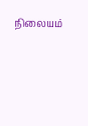நிலையம்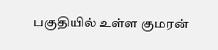பகுதியில் உள்ள குமரன்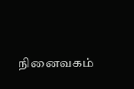நினைவகம்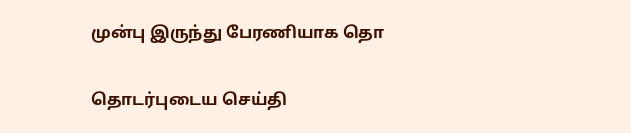முன்பு இருந்து பேரணியாக தொ

தொடர்புடைய செய்தி